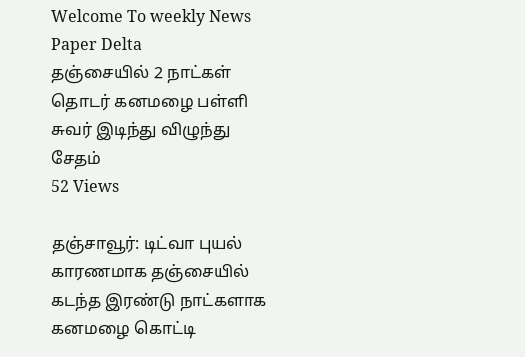Welcome To weekly News Paper Delta
தஞ்சையில் 2 நாட்கள் தொடர் கனமழை பள்ளி சுவர் இடிந்து விழுந்து சேதம்
52 Views

தஞ்சாவூர்: டிட்வா புயல் காரணமாக தஞ்சையில் கடந்த இரண்டு நாட்களாக கனமழை கொட்டி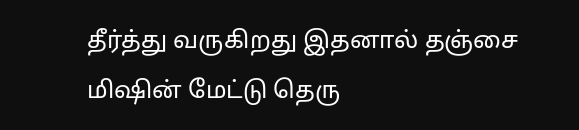தீர்த்து வருகிறது இதனால் தஞ்சை மிஷின் மேட்டு தெரு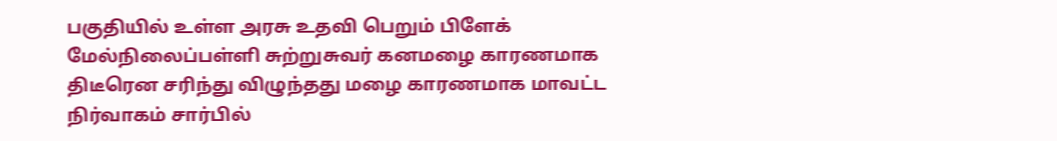பகுதியில் உள்ள அரசு உதவி பெறும் பிளேக் மேல்நிலைப்பள்ளி சுற்றுசுவர் கனமழை காரணமாக திடீரென சரிந்து விழுந்தது மழை காரணமாக மாவட்ட நிர்வாகம் சார்பில்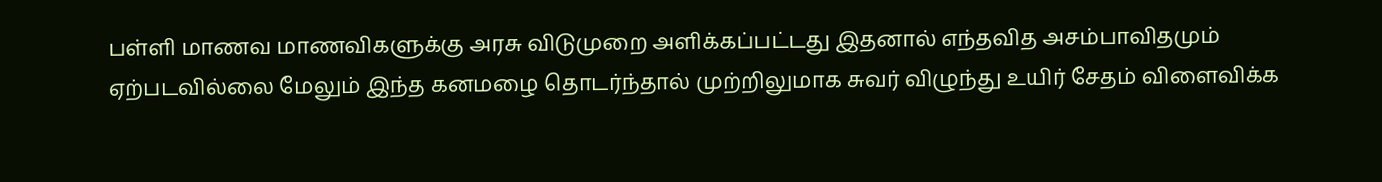பள்ளி மாணவ மாணவிகளுக்கு அரசு விடுமுறை அளிக்கப்பட்டது இதனால் எந்தவித அசம்பாவிதமும் ஏற்படவில்லை மேலும் இந்த கனமழை தொடர்ந்தால் முற்றிலுமாக சுவர் விழுந்து உயிர் சேதம் விளைவிக்க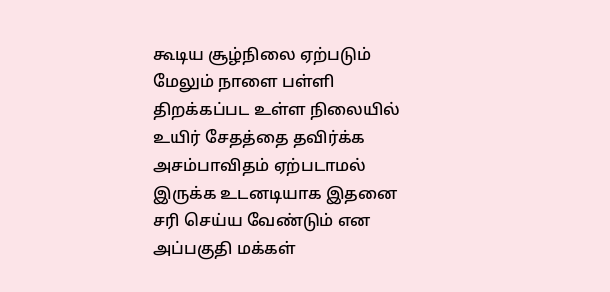கூடிய சூழ்நிலை ஏற்படும் மேலும் நாளை பள்ளி திறக்கப்பட உள்ள நிலையில் உயிர் சேதத்தை தவிர்க்க அசம்பாவிதம் ஏற்படாமல் இருக்க உடனடியாக இதனை சரி செய்ய வேண்டும் என அப்பகுதி மக்கள்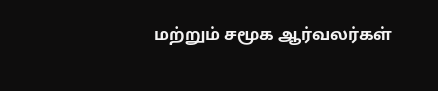மற்றும் சமூக ஆர்வலர்கள்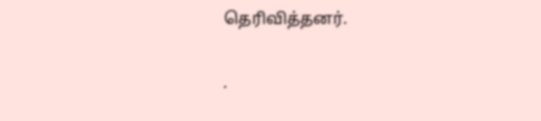தெரிவித்தனர்.

.